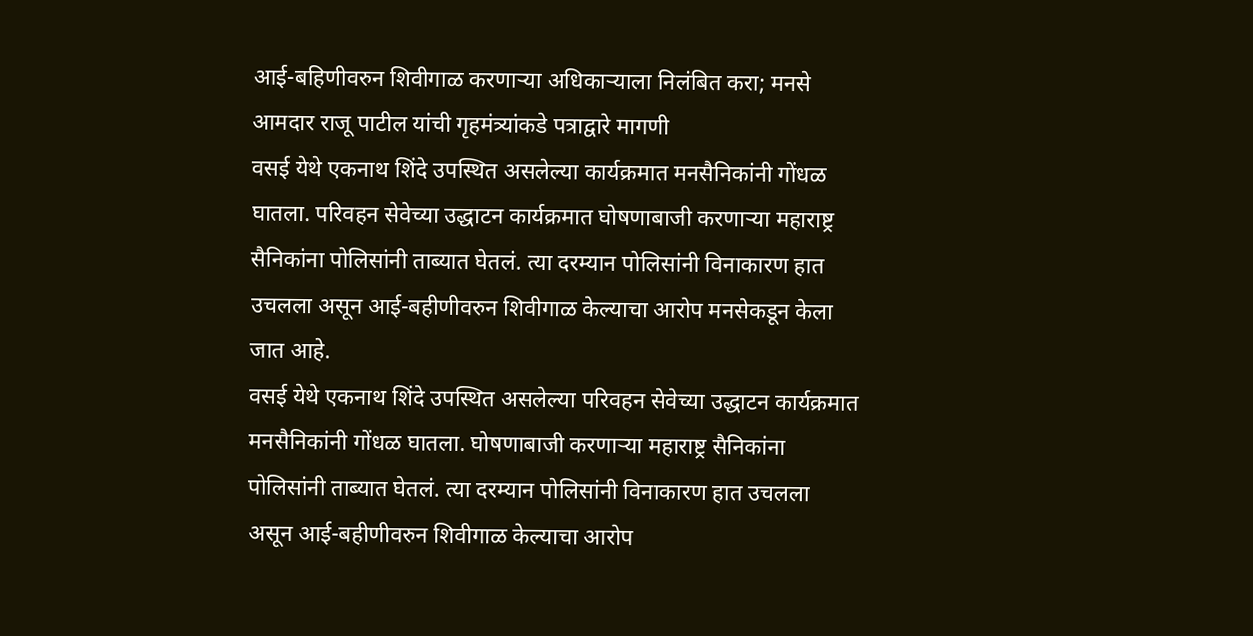आई-बहिणीवरुन शिवीगाळ करणाऱ्या अधिकाऱ्याला निलंबित करा; मनसे आमदार राजू पाटील यांची गृहमंत्र्यांकडे पत्राद्वारे मागणी
वसई येथे एकनाथ शिंदे उपस्थित असलेल्या कार्यक्रमात मनसैनिकांनी गोंधळ घातला. परिवहन सेवेच्या उद्धाटन कार्यक्रमात घोषणाबाजी करणाऱ्या महाराष्ट्र सैनिकांना पोलिसांनी ताब्यात घेतलं. त्या दरम्यान पोलिसांनी विनाकारण हात उचलला असून आई-बहीणीवरुन शिवीगाळ केल्याचा आरोप मनसेकडून केला जात आहे.
वसई येथे एकनाथ शिंदे उपस्थित असलेल्या परिवहन सेवेच्या उद्धाटन कार्यक्रमात मनसैनिकांनी गोंधळ घातला. घोषणाबाजी करणाऱ्या महाराष्ट्र सैनिकांना पोलिसांनी ताब्यात घेतलं. त्या दरम्यान पोलिसांनी विनाकारण हात उचलला असून आई-बहीणीवरुन शिवीगाळ केल्याचा आरोप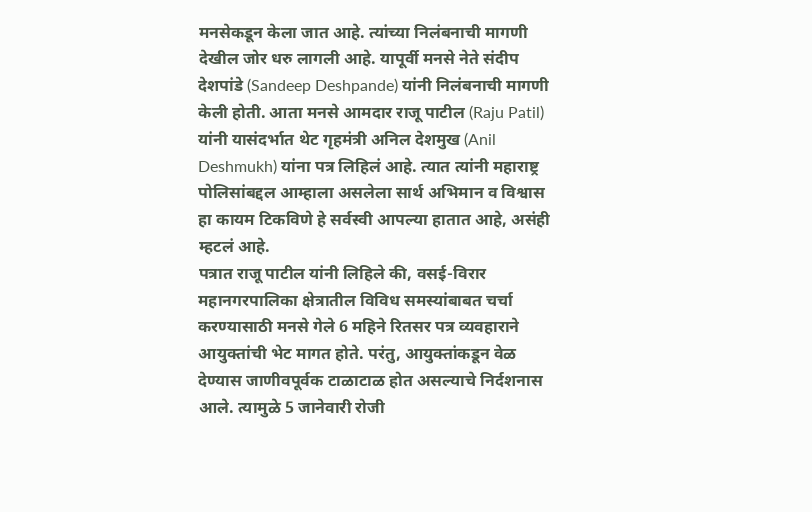मनसेकडून केला जात आहे. त्यांच्या निलंबनाची मागणी देखील जोर धरु लागली आहे. यापूर्वी मनसे नेते संदीप देशपांडे (Sandeep Deshpande) यांनी निलंबनाची मागणी केली होती. आता मनसे आमदार राजू पाटील (Raju Patil) यांनी यासंदर्भात थेट गृहमंत्री अनिल देशमुख (Anil Deshmukh) यांना पत्र लिहिलं आहे. त्यात त्यांनी महाराष्ट्र पोलिसांबद्दल आम्हाला असलेला सार्थ अभिमान व विश्वास हा कायम टिकविणे हे सर्वस्वी आपल्या हातात आहे, असंही म्हटलं आहे.
पत्रात राजू पाटील यांनी लिहिले की, वसई-विरार महानगरपालिका क्षेत्रातील विविध समस्यांबाबत चर्चा करण्यासाठी मनसे गेले 6 महिने रितसर पत्र व्यवहाराने आयुक्तांची भेट मागत होते. परंतु, आयुक्तांकडून वेळ देण्यास जाणीवपूर्वक टाळाटाळ होत असल्याचे निर्दशनास आले. त्यामुळे 5 जानेवारी रोजी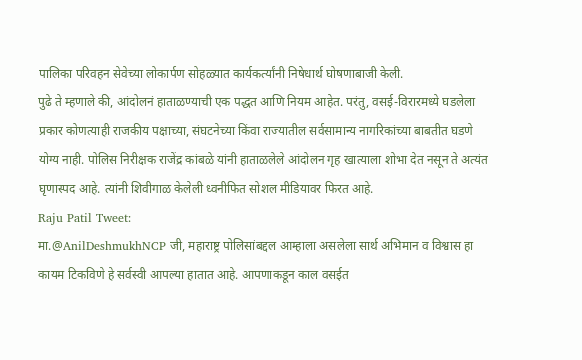पालिका परिवहन सेवेच्या लोकार्पण सोहळ्यात कार्यकर्त्यांनी निषेधार्थ घोषणाबाजी केली.
पुढे ते म्हणाले की, आंदोलनं हाताळण्याची एक पद्धत आणि नियम आहेत. परंतु, वसई-विरारमध्ये घडलेला प्रकार कोणत्याही राजकीय पक्षाच्या, संघटनेच्या किंवा राज्यातील सर्वसामान्य नागरिकांच्या बाबतीत घडणे योग्य नाही. पोलिस निरीक्षक राजेंद्र कांबळे यांनी हाताळलेले आंदोलन गृह खात्याला शोभा देत नसून ते अत्यंत घृणास्पद आहे. त्यांनी शिवीगाळ केलेली ध्वनीफित सोशल मीडियावर फिरत आहे.
Raju Patil Tweet:
मा.@AnilDeshmukhNCP जी, महाराष्ट्र पोलिसांबद्दल आम्हाला असलेला सार्थ अभिमान व विश्वास हा कायम टिकविणे हे सर्वस्वी आपल्या हातात आहे. आपणाकडून काल वसईत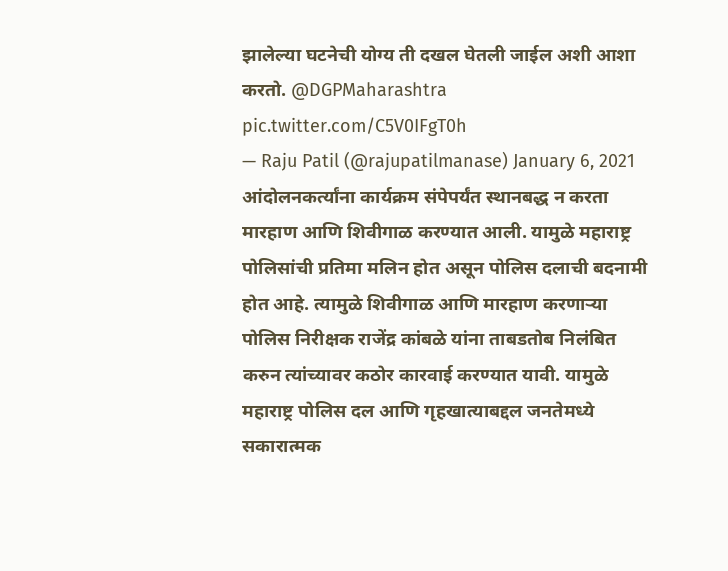झालेल्या घटनेची योग्य ती दखल घेतली जाईल अशी आशा करतो. @DGPMaharashtra pic.twitter.com/C5V0IFgT0h
— Raju Patil (@rajupatilmanase) January 6, 2021
आंदोलनकर्त्यांना कार्यक्रम संपेपर्यंत स्थानबद्ध न करता मारहाण आणि शिवीगाळ करण्यात आली. यामुळे महाराष्ट्र पोलिसांची प्रतिमा मलिन होत असून पोलिस दलाची बदनामी होत आहे. त्यामुळे शिवीगाळ आणि मारहाण करणाऱ्या पोलिस निरीक्षक राजेंद्र कांबळे यांना ताबडतोब निलंबित करुन त्यांच्यावर कठोर कारवाई करण्यात यावी. यामुळे महाराष्ट्र पोलिस दल आणि गृहखात्याबद्दल जनतेमध्ये सकारात्मक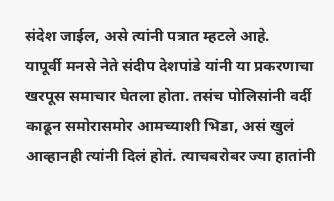संदेश जाईल, असे त्यांनी पत्रात म्हटले आहे.
यापूर्वी मनसे नेते संदीप देशपांडे यांनी या प्रकरणाचा खरपूस समाचार घेतला होता. तसंच पोलिसांनी वर्दी काढून समोरासमोर आमच्याशी भिडा, असं खुलं आव्हानही त्यांनी दिलं होतं. त्याचबरोबर ज्या हातांनी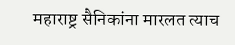महाराष्ट्र सैनिकांना मारलत त्याच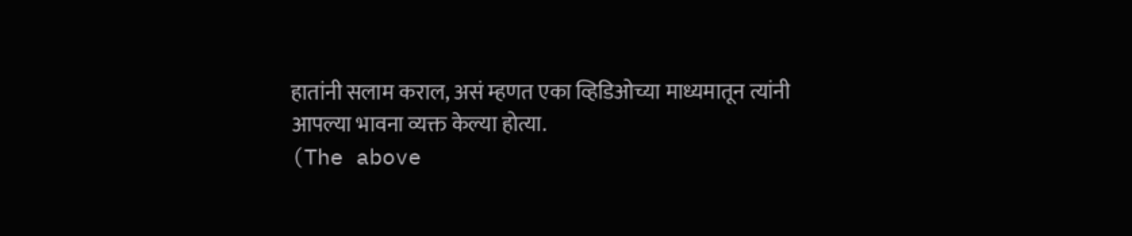हातांनी सलाम कराल, असं म्हणत एका व्हिडिओच्या माध्यमातून त्यांनी आपल्या भावना व्यक्त केल्या होत्या.
(The above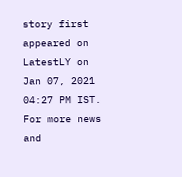story first appeared on LatestLY on Jan 07, 2021 04:27 PM IST. For more news and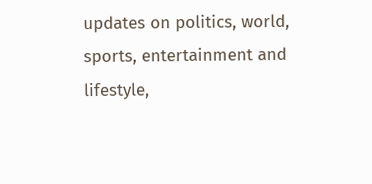updates on politics, world, sports, entertainment and lifestyle,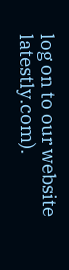log on to our website latestly.com).